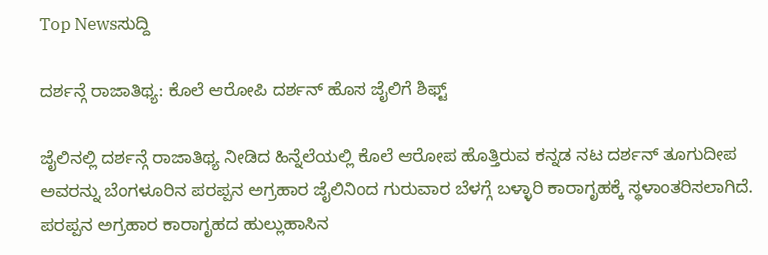Top Newsಸುದ್ದಿ

ದರ್ಶನ್ಗೆ ರಾಜಾತಿಥ್ಯ: ಕೊಲೆ ಆರೋಪಿ ದರ್ಶನ್ ಹೊಸ ಜೈಲಿಗೆ ಶಿಫ್ಟ್

ಜೈಲಿನಲ್ಲಿ ದರ್ಶನ್ಗೆ ರಾಜಾತಿಥ್ಯ ನೀಡಿದ ಹಿನ್ನೆಲೆಯಲ್ಲಿ ಕೊಲೆ ಆರೋಪ ಹೊತ್ತಿರುವ ಕನ್ನಡ ನಟ ದರ್ಶನ್ ತೂಗುದೀಪ ಅವರನ್ನು ಬೆಂಗಳೂರಿನ ಪರಪ್ಪನ ಅಗ್ರಹಾರ ಜೈಲಿನಿಂದ ಗುರುವಾರ ಬೆಳಗ್ಗೆ ಬಳ್ಳಾರಿ ಕಾರಾಗೃಹಕ್ಕೆ ಸ್ಥಳಾಂತರಿಸಲಾಗಿದೆ. ಪರಪ್ಪನ ಅಗ್ರಹಾರ ಕಾರಾಗೃಹದ ಹುಲ್ಲುಹಾಸಿನ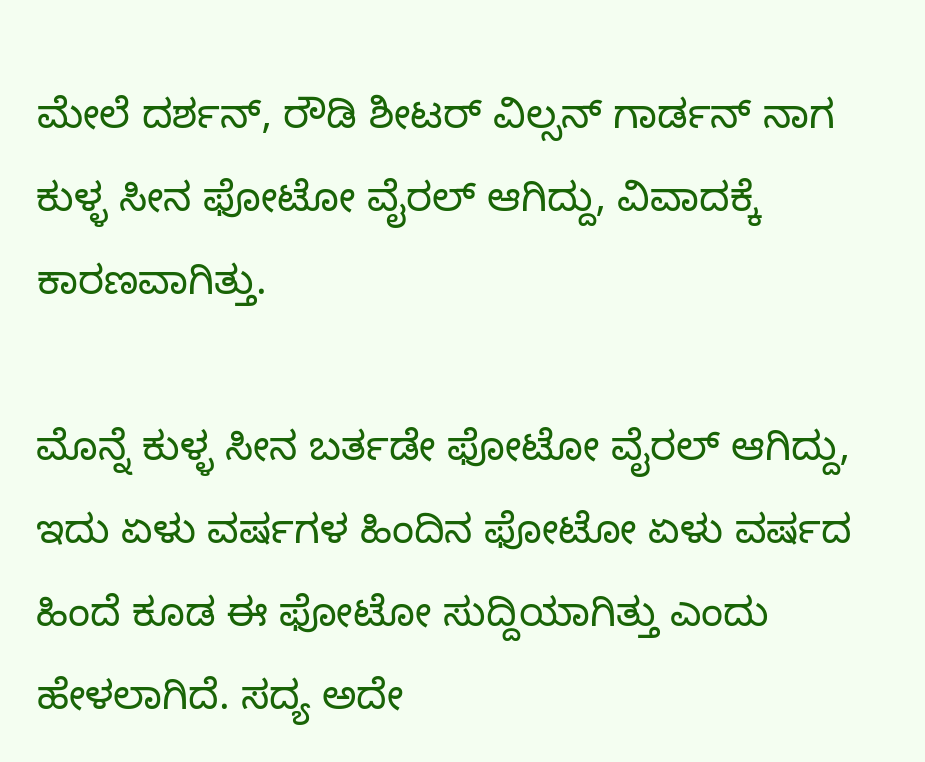ಮೇಲೆ ದರ್ಶನ್, ರೌಡಿ ಶೀಟರ್ ವಿಲ್ಸನ್ ಗಾರ್ಡನ್ ನಾಗ ಕುಳ್ಳ ಸೀನ ಫೋಟೋ ವೈರಲ್ ಆಗಿದ್ದು, ವಿವಾದಕ್ಕೆ ಕಾರಣವಾಗಿತ್ತು.

ಮೊನ್ನೆ ಕುಳ್ಳ ಸೀನ ಬರ್ತಡೇ ಫೋಟೋ ವೈರಲ್ ಆಗಿದ್ದು, ಇದು ಏಳು ವರ್ಷಗಳ ಹಿಂದಿನ ಫೋಟೋ ಏಳು ವರ್ಷದ ಹಿಂದೆ ಕೂಡ ಈ ಫೋಟೋ ಸುದ್ದಿಯಾಗಿತ್ತು ಎಂದು ಹೇಳಲಾಗಿದೆ. ಸದ್ಯ ಅದೇ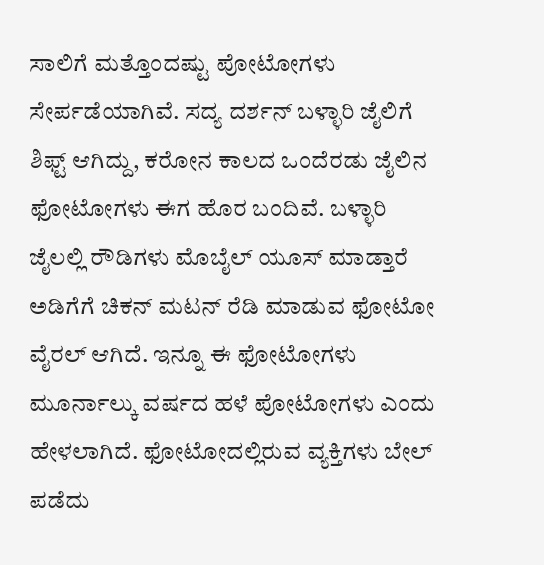ಸಾಲಿಗೆ ಮತ್ತೊಂದಷ್ಟು ಪೋಟೋಗಳು ಸೇರ್ಪಡೆಯಾಗಿವೆ. ಸದ್ಯ ದರ್ಶನ್ ಬಳ್ಳಾರಿ ಜೈಲಿಗೆ ಶಿಫ್ಟ್ ಆಗಿದ್ದು, ಕರೋನ ಕಾಲದ ಒಂದೆರಡು ಜೈಲಿನ ಫೋಟೋಗಳು ಈಗ ಹೊರ ಬಂದಿವೆ. ಬಳ್ಳಾರಿ ಜೈಲಲ್ಲಿ ರೌಡಿಗಳು ಮೊಬೈಲ್ ಯೂಸ್ ಮಾಡ್ತಾರೆ ಅಡಿಗೆಗೆ ಚಿಕನ್ ಮಟನ್ ರೆಡಿ ಮಾಡುವ ಫೋಟೋ ವೈರಲ್ ಆಗಿದೆ. ಇನ್ನೂ ಈ ಫೋಟೋಗಳು ಮೂರ್ನಾಲ್ಕು ವರ್ಷದ ಹಳೆ ಪೋಟೋಗಳು ಎಂದು ಹೇಳಲಾಗಿದೆ. ಫೋಟೋದಲ್ಲಿರುವ ವ್ಯಕ್ತಿಗಳು ಬೇಲ್ ಪಡೆದು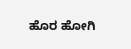ಹೊರ ಹೋಗಿ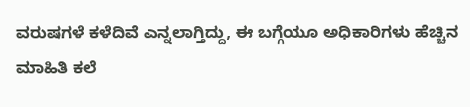ವರುಷಗಳೆ ಕಳೆದಿವೆ ಎನ್ನಲಾಗ್ತಿದ್ದು, ಈ ಬಗ್ಗೆಯೂ ಅಧಿಕಾರಿಗಳು ಹೆಚ್ಚಿನ ಮಾಹಿತಿ ಕಲೆ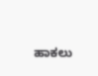ಹಾಕಲು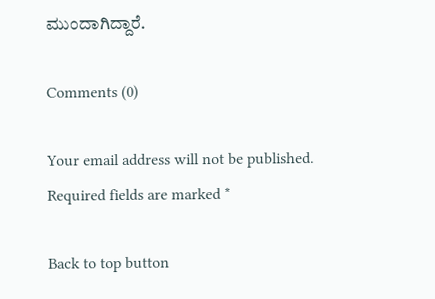ಮುಂದಾಗಿದ್ದಾರೆ.

Comments (0)

Your email address will not be published. Required fields are marked *

Back to top button